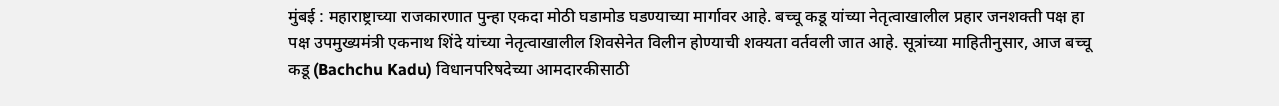मुंबई : महाराष्ट्राच्या राजकारणात पुन्हा एकदा मोठी घडामोड घडण्याच्या मार्गावर आहे. बच्चू कडू यांच्या नेतृत्वाखालील प्रहार जनशक्ती पक्ष हा पक्ष उपमुख्यमंत्री एकनाथ शिंदे यांच्या नेतृत्वाखालील शिवसेनेत विलीन होण्याची शक्यता वर्तवली जात आहे. सूत्रांच्या माहितीनुसार, आज बच्चू कडू (Bachchu Kadu) विधानपरिषदेच्या आमदारकीसाठी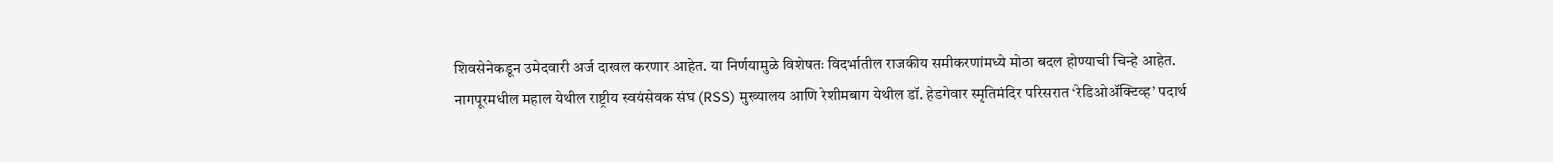शिवसेनेकडून उमेदवारी अर्ज दाखल करणार आहेत. या निर्णयामुळे विशेषतः विदर्भातील राजकीय समीकरणांमध्ये मोठा बदल होण्याची चिन्हे आहेत.
नागपूरमधील महाल येथील राष्ट्रीय स्वयंसेवक संघ (RSS) मुख्यालय आणि रेशीमबाग येथील डॉ. हेडगेवार स्मृतिमंदिर परिसरात ‘रेडिओॲक्टिव्ह’ पदार्थ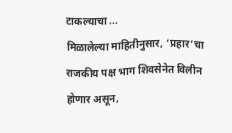टाकल्याचा ...
मिळालेल्या माहितीनुसार, ‘प्रहार’चा राजकीय पक्ष भाग शिवसेनेत विलीन होणार असून,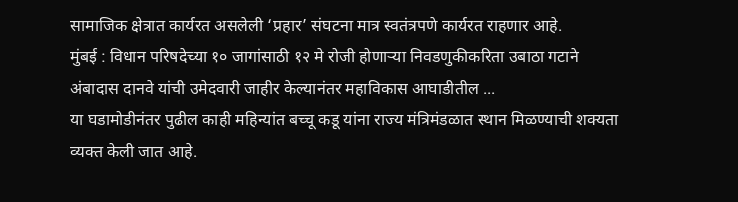सामाजिक क्षेत्रात कार्यरत असलेली ‘प्रहार’ संघटना मात्र स्वतंत्रपणे कार्यरत राहणार आहे.
मुंबई : विधान परिषदेच्या १० जागांसाठी १२ मे रोजी होणाऱ्या निवडणुकीकरिता उबाठा गटाने अंबादास दानवे यांची उमेदवारी जाहीर केल्यानंतर महाविकास आघाडीतील ...
या घडामोडीनंतर पुढील काही महिन्यांत बच्चू कडू यांना राज्य मंत्रिमंडळात स्थान मिळण्याची शक्यता व्यक्त केली जात आहे.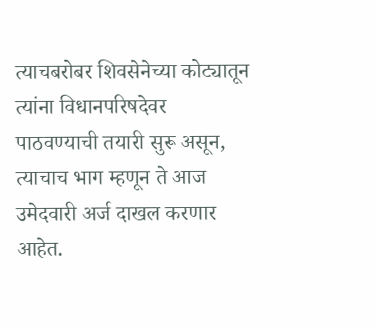त्याचबरोबर शिवसेनेच्या कोट्यातून त्यांना विधानपरिषदेवर पाठवण्याची तयारी सुरू असून, त्याचाच भाग म्हणून ते आज उमेदवारी अर्ज दाखल करणार आहेत.